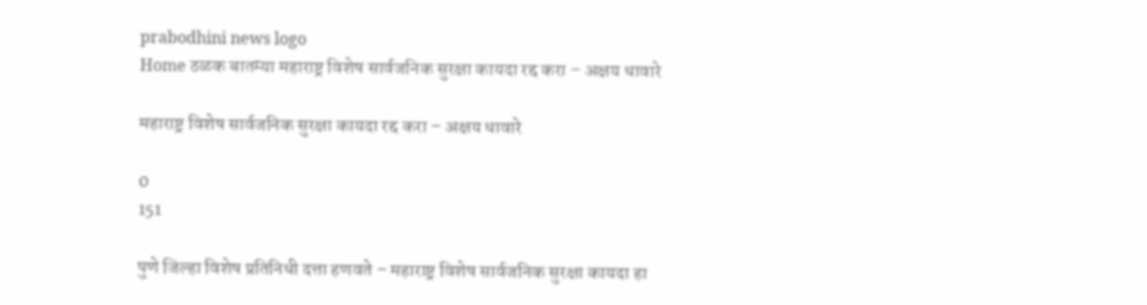prabodhini news logo
Home ठळक बातम्या महाराष्ट्र विशेष सार्वजनिक सुरक्षा कायदा रद्द करा – अक्षय धावारे

महाराष्ट्र विशेष सार्वजनिक सुरक्षा कायदा रद्द करा – अक्षय धावारे

0
151

पुणे जिल्हा विशेष प्रतिनिधी दत्ता हणवते – महाराष्ट्र विशेष सार्वजनिक सुरक्षा कायदा हा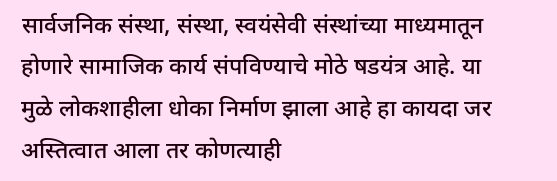सार्वजनिक संस्था, संस्था, स्वयंसेवी संस्थांच्या माध्यमातून होणारे सामाजिक कार्य संपविण्याचे मोठे षडयंत्र आहे. या मुळे लोकशाहीला धोका निर्माण झाला आहे हा कायदा जर अस्तित्वात आला तर कोणत्याही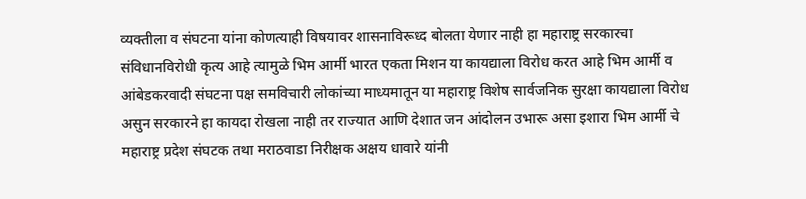व्यक्तीला व संघटना यांना कोणत्याही विषयावर शासनाविरूध्द बोलता येणार नाही हा महाराष्ट्र सरकारचा संविधानविरोधी कृत्य आहे त्यामुळे भिम आर्मी भारत एकता मिशन या कायद्याला विरोध करत आहे भिम आर्मी व आंबेडकरवादी संघटना पक्ष समविचारी लोकांच्या माध्यमातून या महाराष्ट्र विशेष सार्वजनिक सुरक्षा कायद्याला विरोध असुन सरकारने हा कायदा रोखला नाही तर राज्यात आणि देशात जन आंदोलन उभारू असा इशारा भिम आर्मी चे महाराष्ट्र प्रदेश संघटक तथा मराठवाडा निरीक्षक अक्षय धावारे यांनी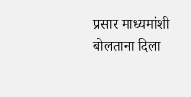प्रसार माध्यमांशी बोलताना दिला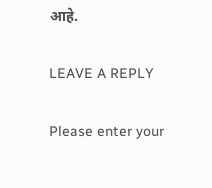आहे.

LEAVE A REPLY

Please enter your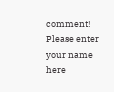comment!
Please enter your name here